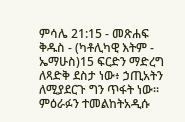ምሳሌ 21:15 - መጽሐፍ ቅዱስ - (ካቶሊካዊ እትም - ኤማሁስ)15 ፍርድን ማድረግ ለጻድቅ ደስታ ነው፥ ኃጢአትን ለሚያደርጉ ግን ጥፋት ነው። ምዕራፉን ተመልከትአዲሱ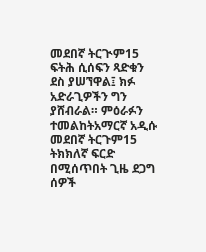መደበኛ ትርጒም15 ፍትሕ ሲሰፍን ጻድቁን ደስ ያሠኘዋል፤ ክፉ አድራጊዎችን ግን ያሸብራል። ምዕራፉን ተመልከትአማርኛ አዲሱ መደበኛ ትርጉም15 ትክክለኛ ፍርድ በሚሰጥበት ጊዜ ደጋግ ሰዎች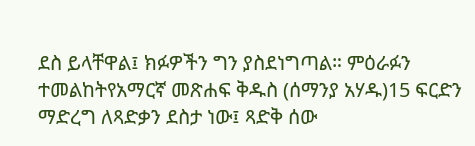ደስ ይላቸዋል፤ ክፉዎችን ግን ያስደነግጣል። ምዕራፉን ተመልከትየአማርኛ መጽሐፍ ቅዱስ (ሰማንያ አሃዱ)15 ፍርድን ማድረግ ለጻድቃን ደስታ ነው፤ ጻድቅ ሰው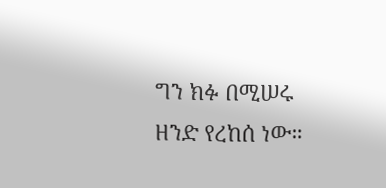ግን ክፉ በሚሠሩ ዘንድ የረከሰ ነው።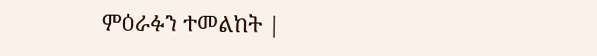ምዕራፉን ተመልከት |